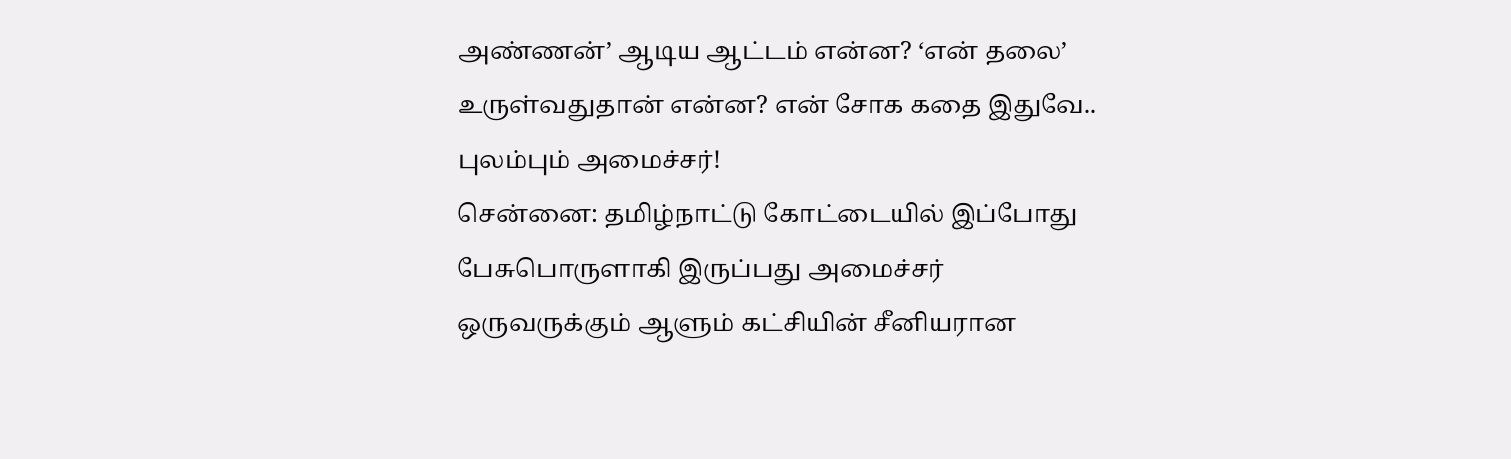அண்ணன்’ ஆடிய ஆட்டம் என்ன? ‘என் தலை’ உருள்வதுதான் என்ன? என் சோக கதை இதுவே.. புலம்பும் அமைச்சர்!
சென்னை: தமிழ்நாட்டு கோட்டையில் இப்போது பேசுபொருளாகி இருப்பது அமைச்சர் ஒருவருக்கும் ஆளும் கட்சியின் சீனியரான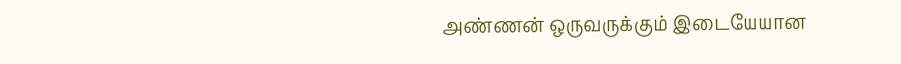அண்ணன் ஒருவருக்கும் இடையேயான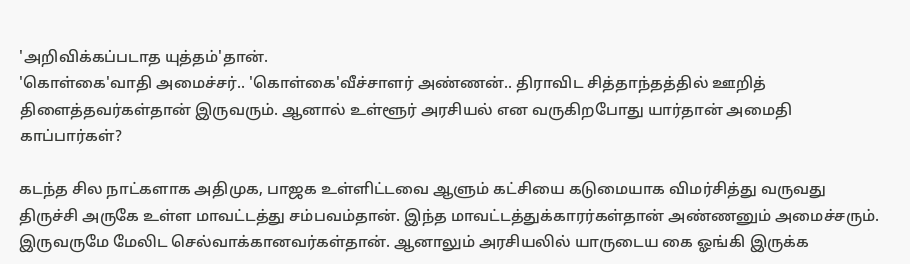'அறிவிக்கப்படாத யுத்தம்'தான்.
'கொள்கை'வாதி அமைச்சர்.. 'கொள்கை'வீச்சாளர் அண்ணன்.. திராவிட சித்தாந்தத்தில் ஊறித் திளைத்தவர்கள்தான் இருவரும். ஆனால் உள்ளூர் அரசியல் என வருகிறபோது யார்தான் அமைதி காப்பார்கள்?

கடந்த சில நாட்களாக அதிமுக, பாஜக உள்ளிட்டவை ஆளும் கட்சியை கடுமையாக விமர்சித்து வருவது திருச்சி அருகே உள்ள மாவட்டத்து சம்பவம்தான். இந்த மாவட்டத்துக்காரர்கள்தான் அண்ணனும் அமைச்சரும். இருவருமே மேலிட செல்வாக்கானவர்கள்தான். ஆனாலும் அரசியலில் யாருடைய கை ஓங்கி இருக்க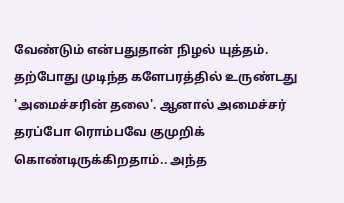வேண்டும் என்பதுதான் நிழல் யுத்தம்.
தற்போது முடிந்த களேபரத்தில் உருண்டது 'அமைச்சரின் தலை'. ஆனால் அமைச்சர் தரப்போ ரொம்பவே குமுறிக் கொண்டிருக்கிறதாம்.. அந்த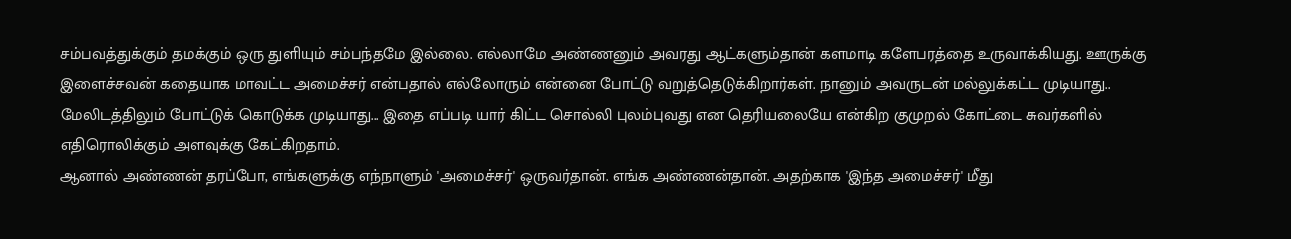சம்பவத்துக்கும் தமக்கும் ஒரு துளியும் சம்பந்தமே இல்லை. எல்லாமே அண்ணனும் அவரது ஆட்களும்தான் களமாடி களேபரத்தை உருவாக்கியது. ஊருக்கு இளைச்சவன் கதையாக மாவட்ட அமைச்சர் என்பதால் எல்லோரும் என்னை போட்டு வறுத்தெடுக்கிறார்கள். நானும் அவருடன் மல்லுக்கட்ட முடியாது.. மேலிடத்திலும் போட்டுக் கொடுக்க முடியாது... இதை எப்படி யார் கிட்ட சொல்லி புலம்புவது என தெரியலையே என்கிற குமுறல் கோட்டை சுவர்களில் எதிரொலிக்கும் அளவுக்கு கேட்கிறதாம்.
ஆனால் அண்ணன் தரப்போ, எங்களுக்கு எந்நாளும் 'அமைச்சர்' ஒருவர்தான். எங்க அண்ணன்தான். அதற்காக 'இந்த அமைச்சர்' மீது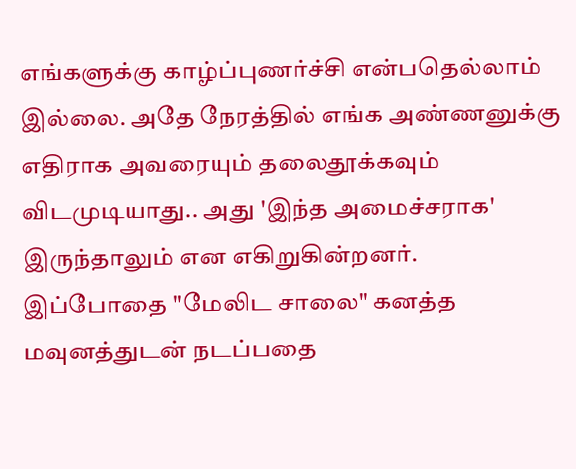எங்களுக்கு காழ்ப்புணர்ச்சி என்பதெல்லாம் இல்லை. அதே நேரத்தில் எங்க அண்ணனுக்கு எதிராக அவரையும் தலைதூக்கவும் விடமுடியாது.. அது 'இந்த அமைச்சராக' இருந்தாலும் என எகிறுகின்றனர்.
இப்போதை "மேலிட சாலை" கனத்த மவுனத்துடன் நடப்பதை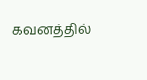கவனத்தில்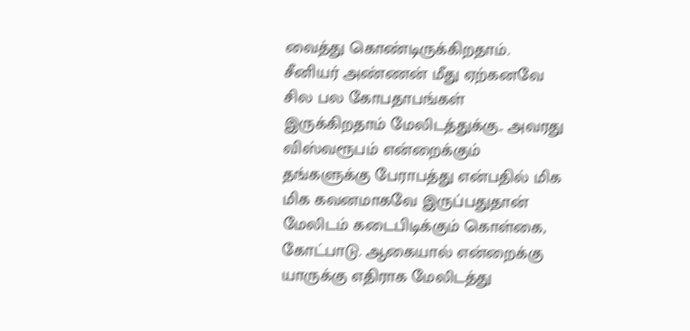வைத்து கொண்டிருக்கிறதாம். சீனியர் அண்ணன் மீது ஏற்கனவே சில பல கோபதாபங்கள் இருக்கிறதாம் மேலிடத்துக்கு.. அவரது விஸ்வரூபம் என்றைக்கும் தங்களுக்கு பேராபத்து என்பதில் மிக மிக கவனமாகவே இருப்பதுதான் மேலிடம் கடைபிடிக்கும் கொள்கை, கோட்பாடு. ஆகையால் என்றைக்கு யாருக்கு எதிராக மேலிடத்து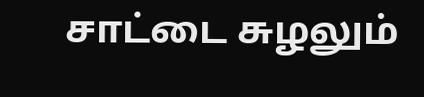சாட்டை சுழலும்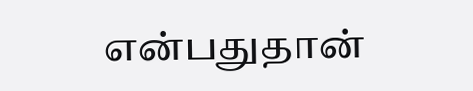என்பதுதான்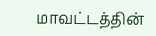மாவட்டத்தின்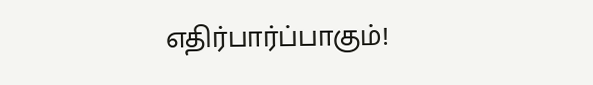எதிர்பார்ப்பாகும்!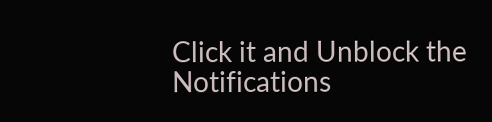Click it and Unblock the Notifications